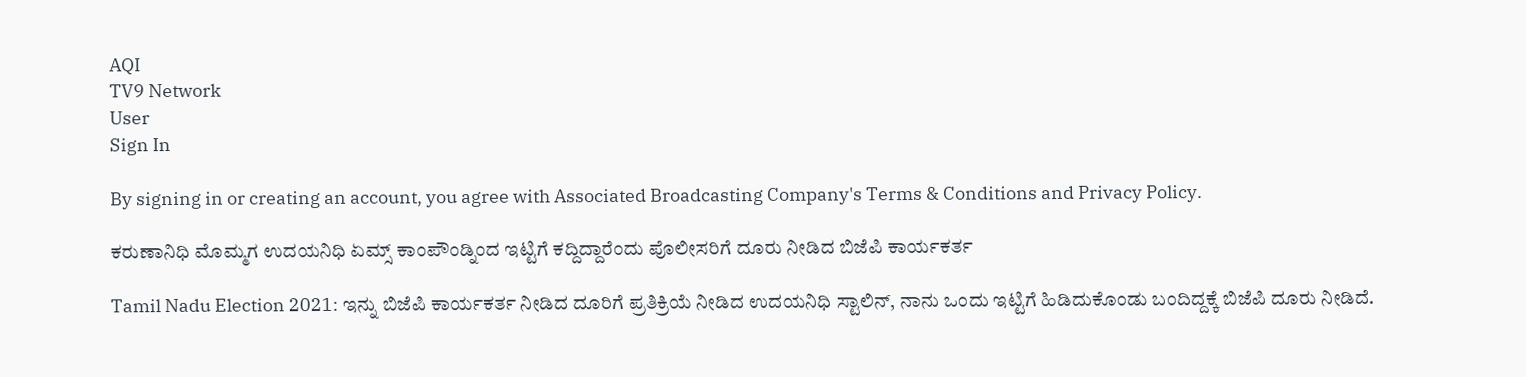AQI
TV9 Network
User
Sign In

By signing in or creating an account, you agree with Associated Broadcasting Company's Terms & Conditions and Privacy Policy.

ಕರುಣಾನಿಧಿ ಮೊಮ್ಮಗ ಉದಯನಿಧಿ ಏಮ್ಸ್ ಕಾಂಪೌಂಡ್ನಿಂದ ಇಟ್ಟಿಗೆ ಕದ್ದಿದ್ದಾರೆಂದು ಪೊಲೀಸರಿಗೆ ದೂರು ನೀಡಿದ ಬಿಜೆಪಿ ಕಾರ್ಯಕರ್ತ

Tamil Nadu Election 2021: ಇನ್ನು ಬಿಜೆಪಿ ಕಾರ್ಯಕರ್ತ ನೀಡಿದ ದೂರಿಗೆ ಪ್ರತಿಕ್ರಿಯೆ ನೀಡಿದ ಉದಯನಿಧಿ ಸ್ಟಾಲಿನ್, ನಾನು ಒಂದು ಇಟ್ಟಿಗೆ ಹಿಡಿದುಕೊಂಡು ಬಂದಿದ್ದಕ್ಕೆ ಬಿಜೆಪಿ ದೂರು ನೀಡಿದೆ.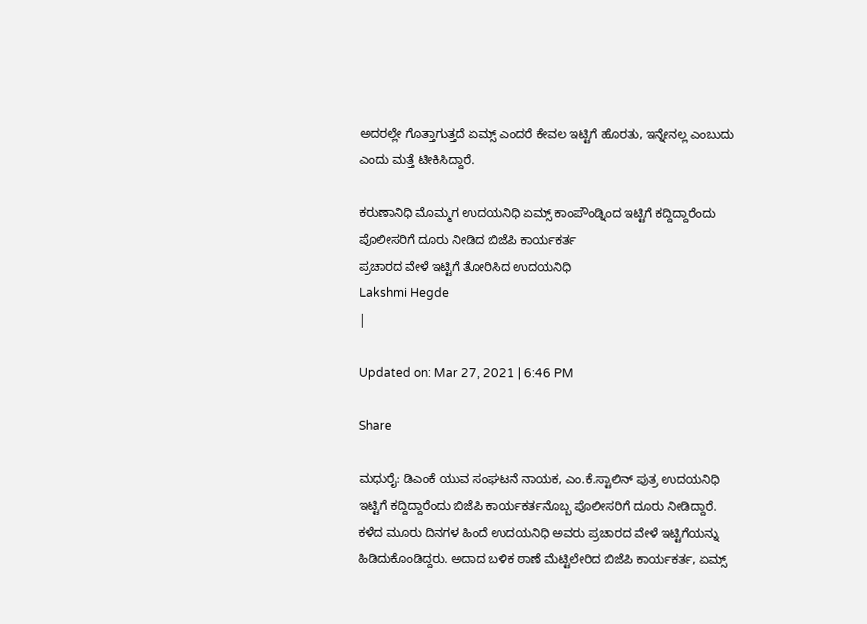ಅದರಲ್ಲೇ ಗೊತ್ತಾಗುತ್ತದೆ ಏಮ್ಸ್ ಎಂದರೆ ಕೇವಲ ಇಟ್ಟಿಗೆ ಹೊರತು, ಇನ್ನೇನಲ್ಲ ಎಂಬುದು ಎಂದು ಮತ್ತೆ ಟೀಕಿಸಿದ್ದಾರೆ.

ಕರುಣಾನಿಧಿ ಮೊಮ್ಮಗ ಉದಯನಿಧಿ ಏಮ್ಸ್ ಕಾಂಪೌಂಡ್ನಿಂದ ಇಟ್ಟಿಗೆ ಕದ್ದಿದ್ದಾರೆಂದು ಪೊಲೀಸರಿಗೆ ದೂರು ನೀಡಿದ ಬಿಜೆಪಿ ಕಾರ್ಯಕರ್ತ
ಪ್ರಚಾರದ ವೇಳೆ ಇಟ್ಟಿಗೆ ತೋರಿಸಿದ ಉದಯನಿಧಿ
Lakshmi Hegde
|

Updated on: Mar 27, 2021 | 6:46 PM

Share

ಮಧುರೈ: ಡಿಎಂಕೆ ಯುವ ಸಂಘಟನೆ ನಾಯಕ, ಎಂ.ಕೆ.ಸ್ಟಾಲಿನ್ ಪುತ್ರ ಉದಯನಿಧಿ ಇಟ್ಟಿಗೆ ಕದ್ದಿದ್ದಾರೆಂದು ಬಿಜೆಪಿ ಕಾರ್ಯಕರ್ತನೊಬ್ಬ ಪೊಲೀಸರಿಗೆ ದೂರು ನೀಡಿದ್ದಾರೆ. ಕಳೆದ ಮೂರು ದಿನಗಳ ಹಿಂದೆ ಉದಯನಿಧಿ ಅವರು ಪ್ರಚಾರದ ವೇಳೆ ಇಟ್ಟಿಗೆಯನ್ನು ಹಿಡಿದುಕೊಂಡಿದ್ದರು. ಅದಾದ ಬಳಿಕ ಠಾಣೆ ಮೆಟ್ಟಿಲೇರಿದ ಬಿಜೆಪಿ ಕಾರ್ಯಕರ್ತ, ಏಮ್ಸ್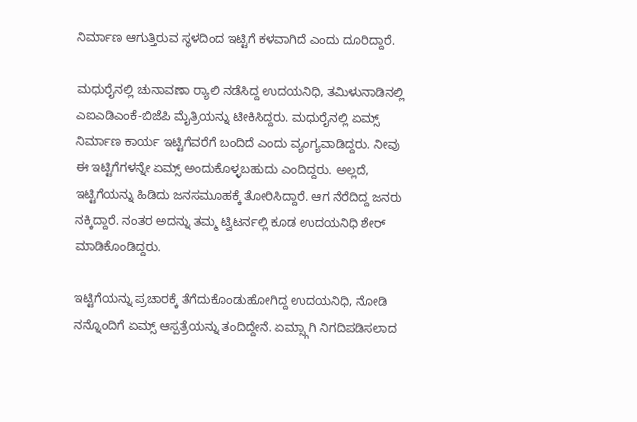ನಿರ್ಮಾಣ ಆಗುತ್ತಿರುವ ಸ್ಥಳದಿಂದ ಇಟ್ಟಿಗೆ ಕಳವಾಗಿದೆ ಎಂದು ದೂರಿದ್ದಾರೆ.

ಮಧುರೈನಲ್ಲಿ ಚುನಾವಣಾ ರ‍್ಯಾಲಿ ನಡೆಸಿದ್ದ ಉದಯನಿಧಿ, ತಮಿಳುನಾಡಿನಲ್ಲಿ ಎಐಎಡಿಎಂಕೆ-ಬಿಜೆಪಿ ಮೈತ್ರಿಯನ್ನು ಟೀಕಿಸಿದ್ದರು. ಮಧುರೈನಲ್ಲಿ ಏಮ್ಸ್ ನಿರ್ಮಾಣ ಕಾರ್ಯ ಇಟ್ಟಿಗೆವರೆಗೆ ಬಂದಿದೆ ಎಂದು ವ್ಯಂಗ್ಯವಾಡಿದ್ದರು. ನೀವು ಈ ಇಟ್ಟಿಗೆಗಳನ್ನೇ ಏಮ್ಸ್ ಅಂದುಕೊಳ್ಳಬಹುದು ಎಂದಿದ್ದರು. ಅಲ್ಲದೆ, ಇಟ್ಟಿಗೆಯನ್ನು ಹಿಡಿದು ಜನಸಮೂಹಕ್ಕೆ ತೋರಿಸಿದ್ದಾರೆ. ಆಗ ನೆರೆದಿದ್ದ ಜನರು ನಕ್ಕಿದ್ದಾರೆ. ನಂತರ ಅದನ್ನು ತಮ್ಮ ಟ್ವಿಟರ್ನಲ್ಲಿ ಕೂಡ ಉದಯನಿಧಿ ಶೇರ್ ಮಾಡಿಕೊಂಡಿದ್ದರು.

ಇಟ್ಟಿಗೆಯನ್ನು ಪ್ರಚಾರಕ್ಕೆ ತೆಗೆದುಕೊಂಡುಹೋಗಿದ್ದ ಉದಯನಿಧಿ, ನೋಡಿ ನನ್ನೊಂದಿಗೆ ಏಮ್ಸ್ ಆಸ್ಪತ್ರೆಯನ್ನು ತಂದಿದ್ದೇನೆ. ಏಮ್ಸ್ಗಾಗಿ ನಿಗದಿಪಡಿಸಲಾದ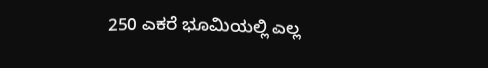250 ಎಕರೆ ಭೂಮಿಯಲ್ಲಿ ಎಲ್ಲ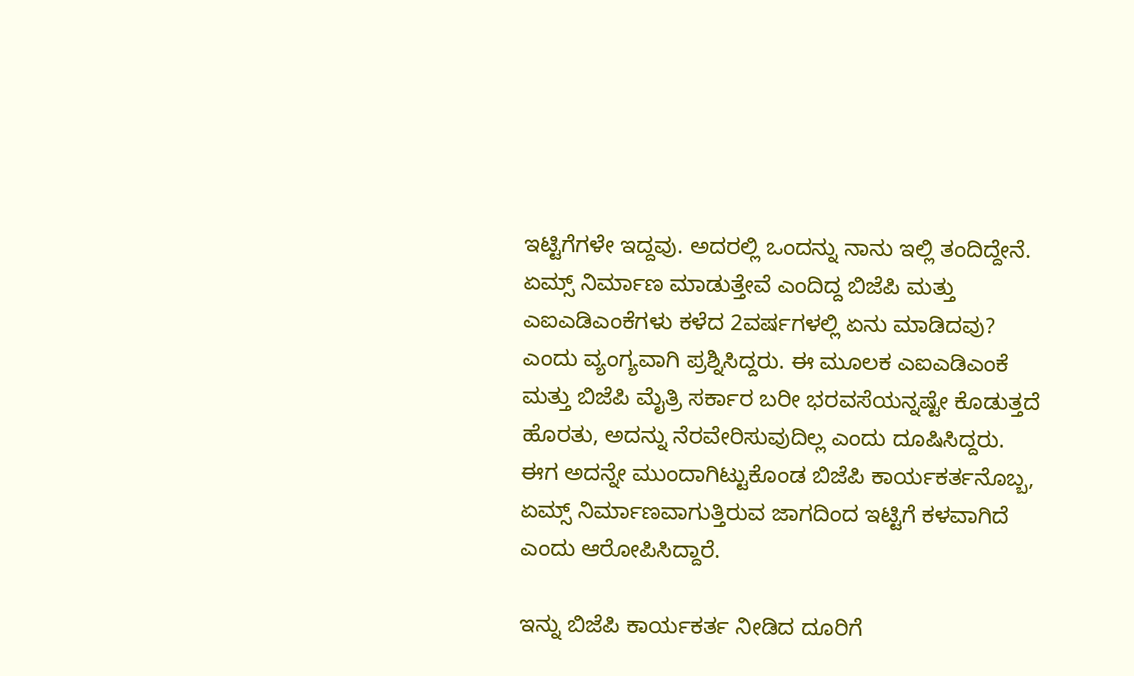ಇಟ್ಟಿಗೆಗಳೇ ಇದ್ದವು. ಅದರಲ್ಲಿ ಒಂದನ್ನು ನಾನು ಇಲ್ಲಿ ತಂದಿದ್ದೇನೆ. ಏಮ್ಸ್ ನಿರ್ಮಾಣ ಮಾಡುತ್ತೇವೆ ಎಂದಿದ್ದ ಬಿಜೆಪಿ ಮತ್ತು ಎಐಎಡಿಎಂಕೆಗಳು ಕಳೆದ 2ವರ್ಷಗಳಲ್ಲಿ ಏನು ಮಾಡಿದವು? ಎಂದು ವ್ಯಂಗ್ಯವಾಗಿ ಪ್ರಶ್ನಿಸಿದ್ದರು. ಈ ಮೂಲಕ ಎಐಎಡಿಎಂಕೆ ಮತ್ತು ಬಿಜೆಪಿ ಮೈತ್ರಿ ಸರ್ಕಾರ ಬರೀ ಭರವಸೆಯನ್ನಷ್ಟೇ ಕೊಡುತ್ತದೆ ಹೊರತು, ಅದನ್ನು ನೆರವೇರಿಸುವುದಿಲ್ಲ ಎಂದು ದೂಷಿಸಿದ್ದರು. ಈಗ ಅದನ್ನೇ ಮುಂದಾಗಿಟ್ಟುಕೊಂಡ ಬಿಜೆಪಿ ಕಾರ್ಯಕರ್ತನೊಬ್ಬ, ಏಮ್ಸ್ ನಿರ್ಮಾಣವಾಗುತ್ತಿರುವ ಜಾಗದಿಂದ ಇಟ್ಟಿಗೆ ಕಳವಾಗಿದೆ ಎಂದು ಆರೋಪಿಸಿದ್ದಾರೆ.

ಇನ್ನು ಬಿಜೆಪಿ ಕಾರ್ಯಕರ್ತ ನೀಡಿದ ದೂರಿಗೆ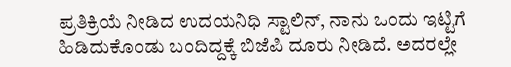ಪ್ರತಿಕ್ರಿಯೆ ನೀಡಿದ ಉದಯನಿಧಿ ಸ್ಟಾಲಿನ್, ನಾನು ಒಂದು ಇಟ್ಟಿಗೆ ಹಿಡಿದುಕೊಂಡು ಬಂದಿದ್ದಕ್ಕೆ ಬಿಜೆಪಿ ದೂರು ನೀಡಿದೆ. ಅದರಲ್ಲೇ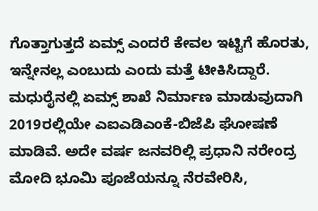ಗೊತ್ತಾಗುತ್ತದೆ ಏಮ್ಸ್ ಎಂದರೆ ಕೇವಲ ಇಟ್ಟಿಗೆ ಹೊರತು, ಇನ್ನೇನಲ್ಲ ಎಂಬುದು ಎಂದು ಮತ್ತೆ ಟೀಕಿಸಿದ್ದಾರೆ. ಮಧುರೈನಲ್ಲಿ ಏಮ್ಸ್ ಶಾಖೆ ನಿರ್ಮಾಣ ಮಾಡುವುದಾಗಿ 2019ರಲ್ಲಿಯೇ ಎಐಎಡಿಎಂಕೆ-ಬಿಜೆಪಿ ಘೋಷಣೆ ಮಾಡಿವೆ. ಅದೇ ವರ್ಷ ಜನವರಿಲ್ಲಿ ಪ್ರಧಾನಿ ನರೇಂದ್ರ ಮೋದಿ ಭೂಮಿ ಪೂಜೆಯನ್ನೂ ನೆರವೇರಿಸಿ,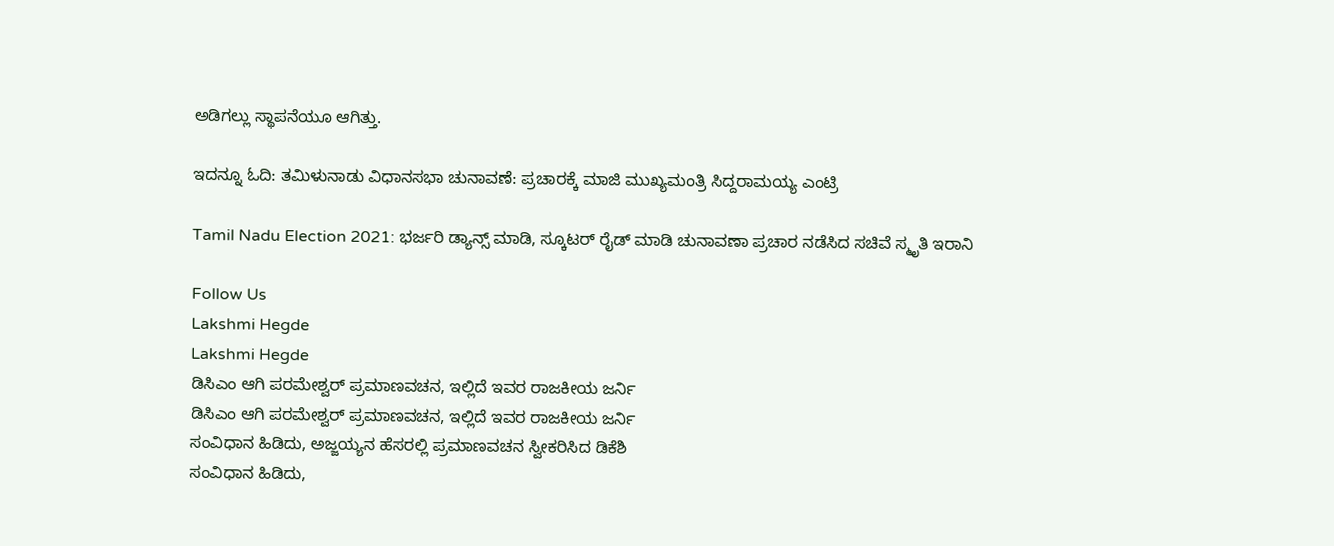ಅಡಿಗಲ್ಲು ಸ್ಥಾಪನೆಯೂ ಆಗಿತ್ತು.

ಇದನ್ನೂ ಓದಿ: ತಮಿಳುನಾಡು ವಿಧಾನಸಭಾ ಚುನಾವಣೆ: ಪ್ರಚಾರಕ್ಕೆ ಮಾಜಿ ಮುಖ್ಯಮಂತ್ರಿ ಸಿದ್ದರಾಮಯ್ಯ ಎಂಟ್ರಿ

Tamil Nadu Election 2021: ಭರ್ಜರಿ ಡ್ಯಾನ್ಸ್ ಮಾಡಿ, ಸ್ಕೂಟರ್ ರೈಡ್ ಮಾಡಿ ಚುನಾವಣಾ ಪ್ರಚಾರ ನಡೆಸಿದ ಸಚಿವೆ ಸ್ಮೃತಿ ಇರಾನಿ

Follow Us
Lakshmi Hegde
Lakshmi Hegde
ಡಿಸಿಎಂ ಆಗಿ ಪರಮೇಶ್ವರ್ ಪ್ರಮಾಣವಚನ, ಇಲ್ಲಿದೆ ಇವರ ರಾಜಕೀಯ ಜರ್ನಿ
ಡಿಸಿಎಂ ಆಗಿ ಪರಮೇಶ್ವರ್ ಪ್ರಮಾಣವಚನ, ಇಲ್ಲಿದೆ ಇವರ ರಾಜಕೀಯ ಜರ್ನಿ
ಸಂವಿಧಾನ ಹಿಡಿದು, ಅಜ್ಜಯ್ಯನ ಹೆಸರಲ್ಲಿ ಪ್ರಮಾಣವಚನ ಸ್ವೀಕರಿಸಿದ ಡಿಕೆಶಿ
ಸಂವಿಧಾನ ಹಿಡಿದು,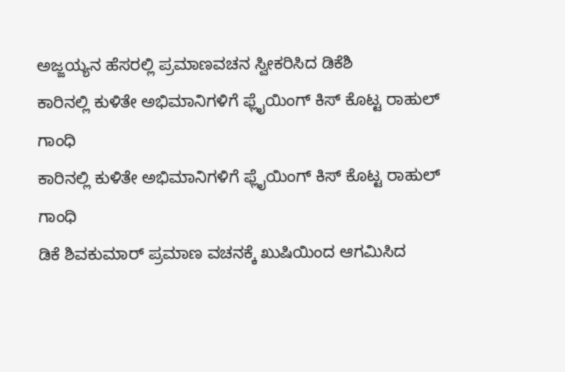ಅಜ್ಜಯ್ಯನ ಹೆಸರಲ್ಲಿ ಪ್ರಮಾಣವಚನ ಸ್ವೀಕರಿಸಿದ ಡಿಕೆಶಿ
ಕಾರಿನಲ್ಲಿ ಕುಳಿತೇ ಅಭಿಮಾನಿಗಳಿಗೆ ಫ್ಲೈಯಿಂಗ್ ಕಿಸ್ ಕೊಟ್ಟ ರಾಹುಲ್ ಗಾಂಧಿ
ಕಾರಿನಲ್ಲಿ ಕುಳಿತೇ ಅಭಿಮಾನಿಗಳಿಗೆ ಫ್ಲೈಯಿಂಗ್ ಕಿಸ್ ಕೊಟ್ಟ ರಾಹುಲ್ ಗಾಂಧಿ
ಡಿಕೆ ಶಿವಕುಮಾರ್ ಪ್ರಮಾಣ ವಚನಕ್ಕೆ ಖುಷಿಯಿಂದ ಆಗಮಿಸಿದ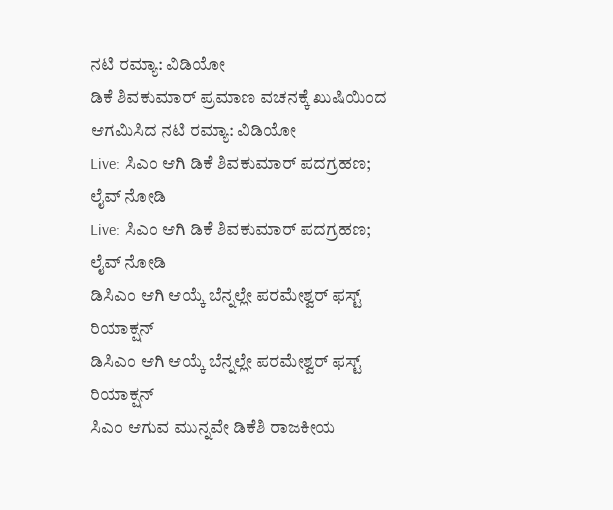ನಟಿ ರಮ್ಯಾ: ವಿಡಿಯೋ
ಡಿಕೆ ಶಿವಕುಮಾರ್ ಪ್ರಮಾಣ ವಚನಕ್ಕೆ ಖುಷಿಯಿಂದ ಆಗಮಿಸಿದ ನಟಿ ರಮ್ಯಾ: ವಿಡಿಯೋ
Live: ಸಿಎಂ ಆಗಿ ಡಿಕೆ ಶಿವಕುಮಾರ್ ಪದಗ್ರಹಣ; ಲೈವ್ ನೋಡಿ
Live: ಸಿಎಂ ಆಗಿ ಡಿಕೆ ಶಿವಕುಮಾರ್ ಪದಗ್ರಹಣ; ಲೈವ್ ನೋಡಿ
ಡಿಸಿಎಂ ಆಗಿ ಆಯ್ಕೆ ಬೆನ್ನಲ್ಲೇ ಪರಮೇಶ್ವರ್ ಫಸ್ಟ್ ರಿಯಾಕ್ಷನ್
ಡಿಸಿಎಂ ಆಗಿ ಆಯ್ಕೆ ಬೆನ್ನಲ್ಲೇ ಪರಮೇಶ್ವರ್ ಫಸ್ಟ್ ರಿಯಾಕ್ಷನ್
ಸಿಎಂ ಆಗುವ ಮುನ್ನವೇ ಡಿಕೆಶಿ ರಾಜಕೀಯ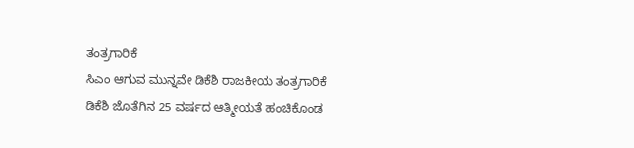ತಂತ್ರಗಾರಿಕೆ
ಸಿಎಂ ಆಗುವ ಮುನ್ನವೇ ಡಿಕೆಶಿ ರಾಜಕೀಯ ತಂತ್ರಗಾರಿಕೆ
ಡಿಕೆಶಿ ಜೊತೆಗಿನ 25 ವರ್ಷದ ಆತ್ಮೀಯತೆ ಹಂಚಿಕೊಂಡ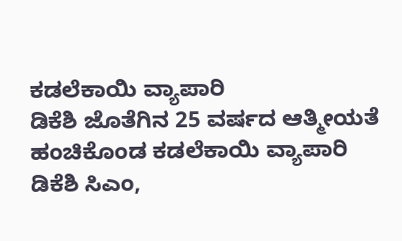ಕಡಲೆಕಾಯಿ ವ್ಯಾಪಾರಿ
ಡಿಕೆಶಿ ಜೊತೆಗಿನ 25 ವರ್ಷದ ಆತ್ಮೀಯತೆ ಹಂಚಿಕೊಂಡ ಕಡಲೆಕಾಯಿ ವ್ಯಾಪಾರಿ
ಡಿಕೆಶಿ ಸಿಎಂ,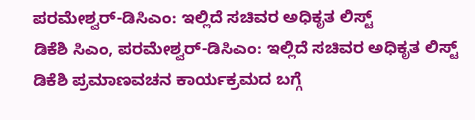ಪರಮೇಶ್ವರ್-ಡಿಸಿಎಂ: ಇಲ್ಲಿದೆ ಸಚಿವರ ಅಧಿಕೃತ ಲಿಸ್ಟ್
ಡಿಕೆಶಿ ಸಿಎಂ, ಪರಮೇಶ್ವರ್-ಡಿಸಿಎಂ: ಇಲ್ಲಿದೆ ಸಚಿವರ ಅಧಿಕೃತ ಲಿಸ್ಟ್
ಡಿಕೆಶಿ ಪ್ರಮಾಣವಚನ ಕಾರ್ಯಕ್ರಮದ ಬಗ್ಗೆ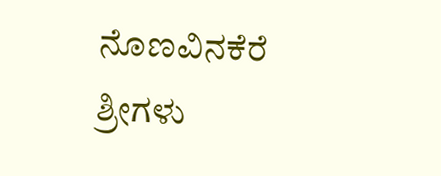ನೊಣವಿನಕೆರೆ ಶ್ರೀಗಳು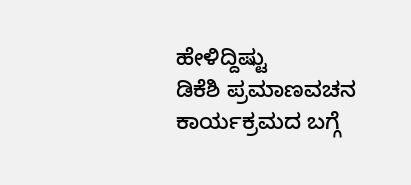ಹೇಳಿದ್ದಿಷ್ಟು
ಡಿಕೆಶಿ ಪ್ರಮಾಣವಚನ ಕಾರ್ಯಕ್ರಮದ ಬಗ್ಗೆ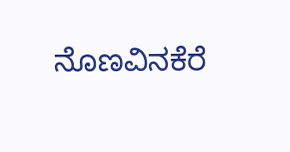ನೊಣವಿನಕೆರೆ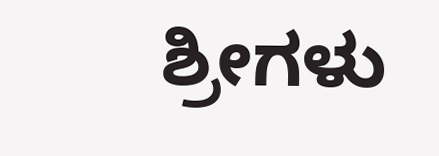ಶ್ರೀಗಳು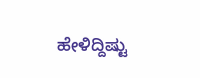ಹೇಳಿದ್ದಿಷ್ಟು